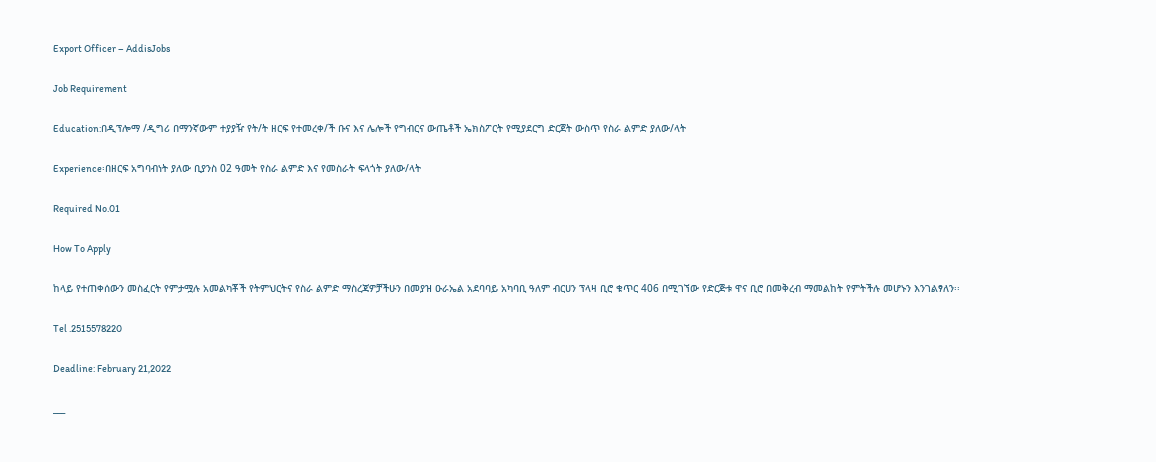Export Officer – AddisJobs

Job Requirement

Education:በዲፕሎማ /ዲግሪ በማንኛውም ተያያዥ የት/ት ዘርፍ የተመረቀ/ች ቡና እና ሌሎች የግብርና ውጤቶች ኤክስፖርት የሚያደርግ ድርጀት ውስጥ የስራ ልምድ ያለው/ላት

Experience፡በዘርፍ አግባብነት ያለው ቢያንስ 02 ዓመት የስራ ልምድ እና የመስራት ፍላጎት ያለው/ላት

Required No.01

How To Apply

ከላይ የተጠቀሰውን መስፈርት የምታሟሉ አመልካቾች የትምህርትና የስራ ልምድ ማስረጃዎቻችሁን በመያዝ ዑራኤል አደባባይ አካባቢ ዓለም ብርሀን ፕላዛ ቢሮ ቁጥር 406 በሚገኘው የድርጅቱ ዋና ቢሮ በመቅረብ ማመልከት የምትችሉ መሆኑን እንገልፃለን፡፡

Tel .2515578220

Deadline: February 21,2022

___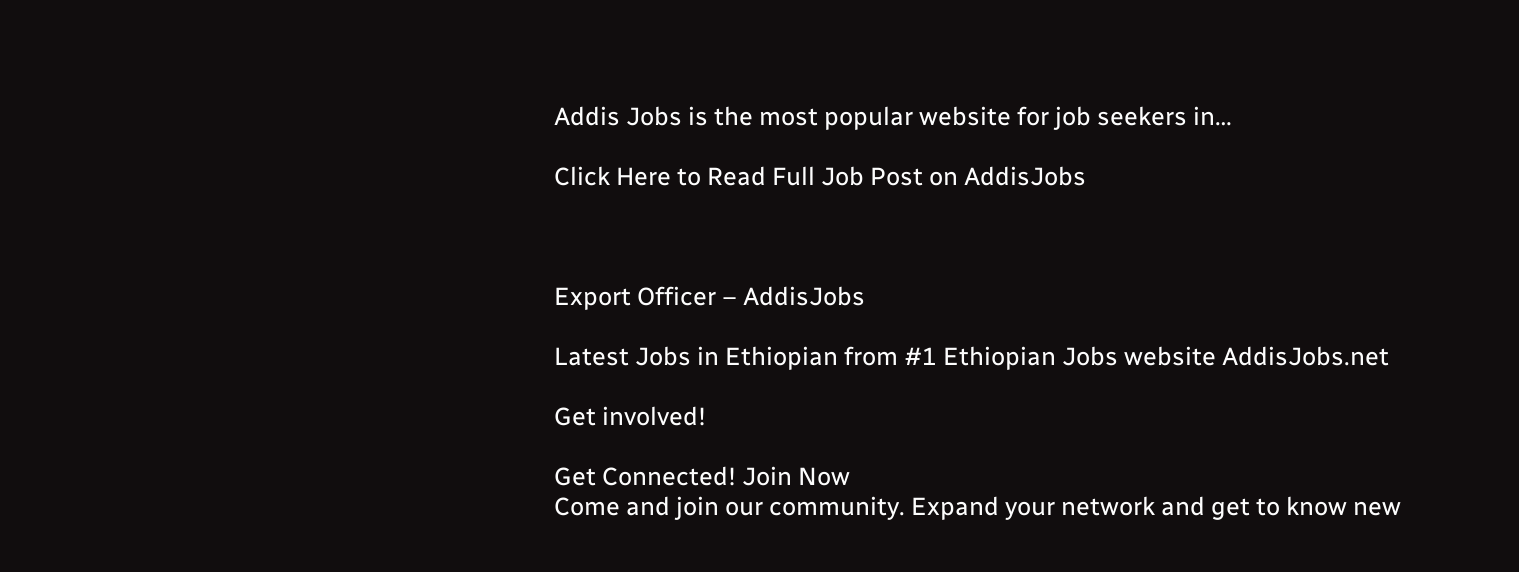Addis Jobs is the most popular website for job seekers in…

Click Here to Read Full Job Post on AddisJobs



Export Officer – AddisJobs

Latest Jobs in Ethiopian from #1 Ethiopian Jobs website AddisJobs.net

Get involved!

Get Connected! Join Now
Come and join our community. Expand your network and get to know new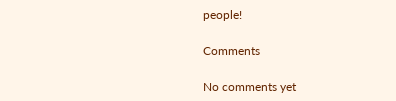people!

Comments

No comments yet